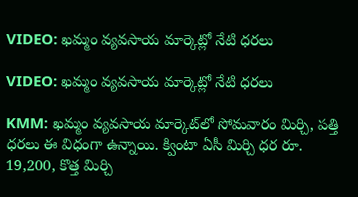VIDEO: ఖమ్మం వ్యవసాయ మార్కెట్లో నేటి ధరలు

VIDEO: ఖమ్మం వ్యవసాయ మార్కెట్లో నేటి ధరలు

KMM: ఖమ్మం వ్యవసాయ మార్కెట్‌లో సోమవారం మిర్చి, పత్తి ధరలు ఈ విధంగా ఉన్నాయి. క్వింటా ఏసీ మిర్చి ధర రూ. 19,200, కొత్త మిర్చి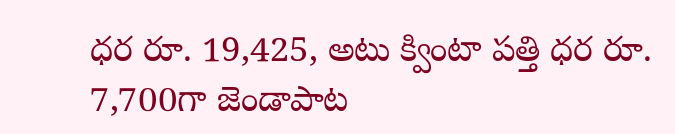ధర రూ. 19,425, అటు క్వింటా పత్తి ధర రూ. 7,700గా జెండాపాట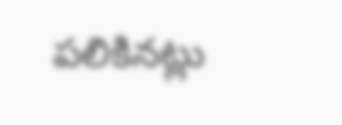పలికినట్లు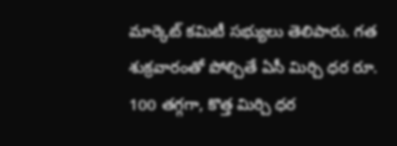మార్కెట్ కమిటీ సభ్యులు తెలిపారు. గత శుక్రవారంతో పోల్చితే ఏసీ మిర్చి ధర రూ. 100 తగ్గగా, కొత్త మిర్చి ధర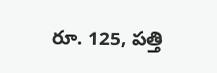రూ. 125, పత్తి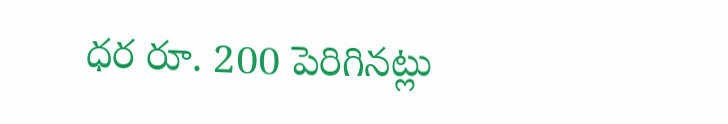ధర రూ. 200 పెరిగినట్లు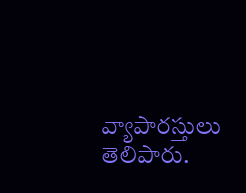వ్యాపారస్తులు తెలిపారు.